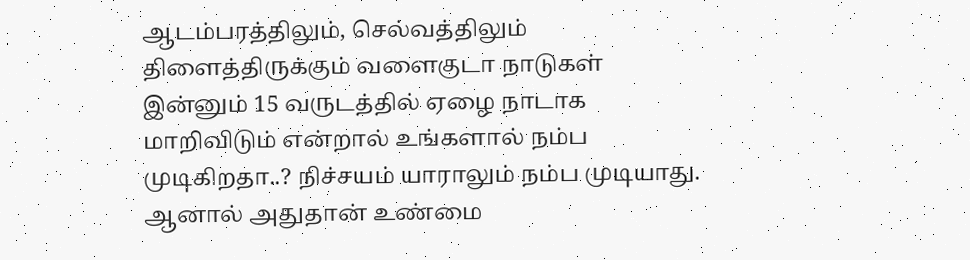ஆடம்பரத்திலும், செல்வத்திலும் திளைத்திருக்கும் வளைகுடா நாடுகள் இன்னும் 15 வருடத்தில் ஏழை நாடாக மாறிவிடும் என்றால் உங்களால் நம்ப முடிகிறதா..? நிச்சயம் யாராலும் நம்ப முடியாது. ஆனால் அதுதான் உண்மை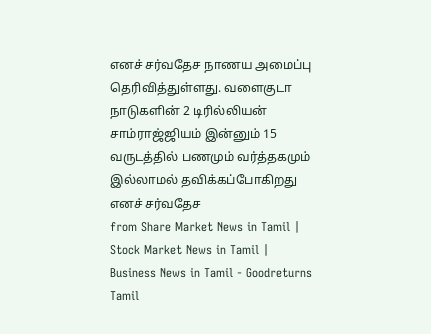எனச் சர்வதேச நாணய அமைப்பு தெரிவித்துள்ளது. வளைகுடா நாடுகளின் 2 டிரில்லியன் சாம்ராஜ்ஜியம் இன்னும் 15 வருடத்தில் பணமும் வர்த்தகமும் இல்லாமல் தவிக்கப்போகிறது எனச் சர்வதேச
from Share Market News in Tamil | Stock Market News in Tamil | Business News in Tamil - Goodreturns Tamil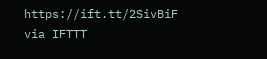https://ift.tt/2SivBiF
via IFTTT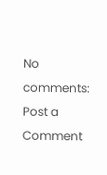No comments:
Post a Comment